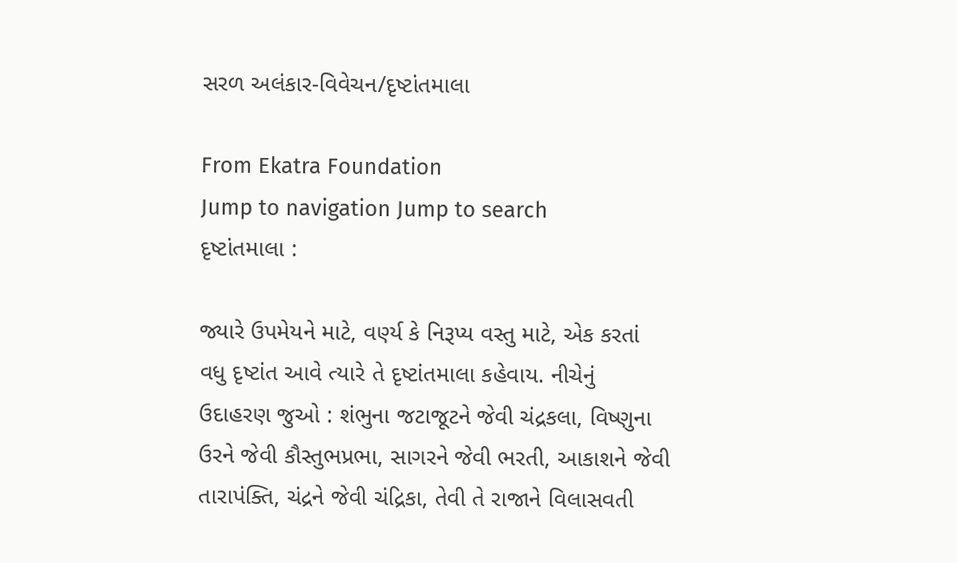સરળ અલંકાર-વિવેચન/દૃષ્ટાંતમાલા

From Ekatra Foundation
Jump to navigation Jump to search
દૃષ્ટાંતમાલા :

જ્યારે ઉપમેયને માટે, વર્ણ્ય કે નિરૂપ્ય વસ્તુ માટે, એક કરતાં વધુ દૃષ્ટાંત આવે ત્યારે તે દૃષ્ટાંતમાલા કહેવાય. નીચેનું ઉદાહરણ જુઓ : શંભુના જટાજૂટને જેવી ચંદ્રકલા, વિષ્ણુના ઉરને જેવી કૌસ્તુભપ્રભા, સાગરને જેવી ભરતી, આકાશને જેવી તારાપંક્તિ, ચંદ્રને જેવી ચંદ્રિકા, તેવી તે રાજાને વિલાસવતી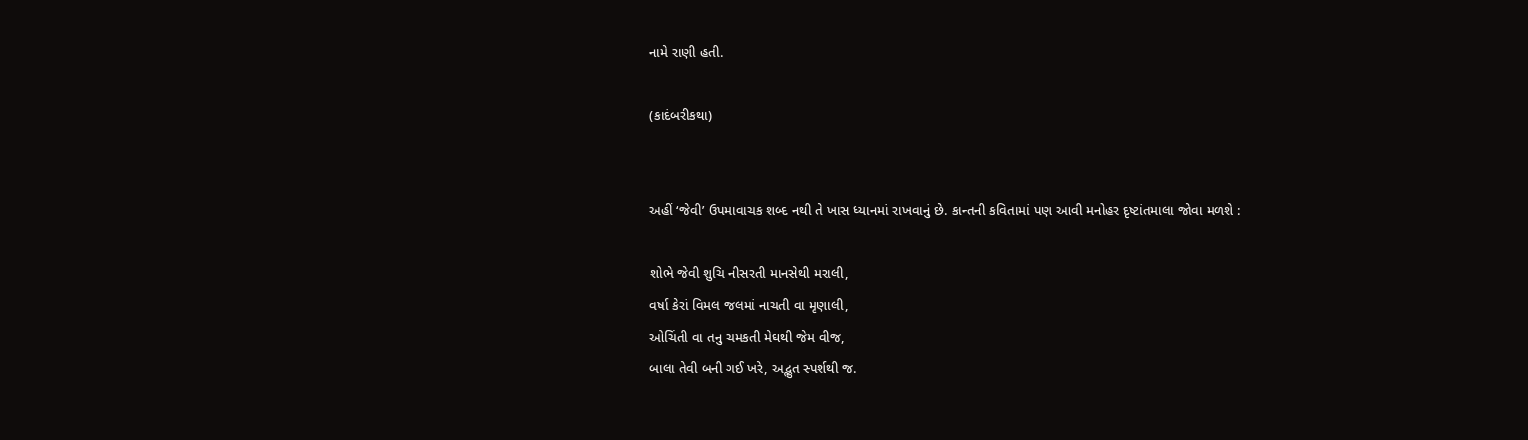નામે રાણી હતી.

(કાદંબરીકથા)


અહીં ‘જેવી’ ઉપમાવાચક શબ્દ નથી તે ખાસ ધ્યાનમાં રાખવાનું છે. કાન્તની કવિતામાં પણ આવી મનોહર દૃષ્ટાંતમાલા જોવા મળશે :

શોભે જેવી શુચિ નીસરતી માનસેથી મરાલી,
વર્ષા કેરાં વિમલ જલમાં નાચતી વા મૃણાલી,
ઓચિંતી વા તનુ ચમકતી મેઘથી જેમ વીજ,
બાલા તેવી બની ગઈ ખરે, અદ્ભુત સ્પર્શથી જ.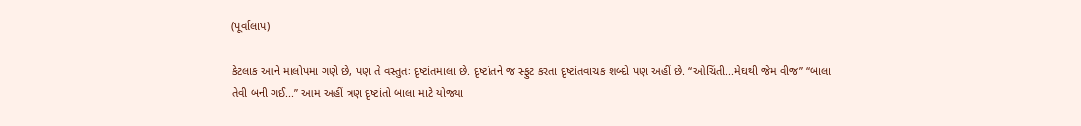(પૂર્વાલાપ)

કેટલાક આને માલોપમા ગણે છે, પણ તે વસ્તુતઃ દૃષ્ટાંતમાલા છે. દૃષ્ટાંતને જ સ્ફુટ કરતા દૃષ્ટાંતવાચક શબ્દો પણ અહીં છે. “ઓચિંતી...મેઘથી જેમ વીજ” “બાલા તેવી બની ગઈ...” આમ અહીં ત્રણ દૃષ્ટાંતો બાલા માટે યોજ્યા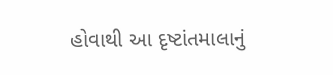હોવાથી આ દૃષ્ટાંતમાલાનું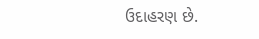ઉદાહરણ છે.